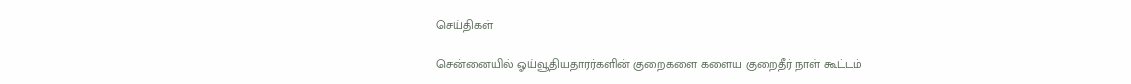செய்திகள்

சென்னையில் ஓய்வூதியதாரர்களின் குறைகளை களைய குறைதீர் நாள் கூட்டம்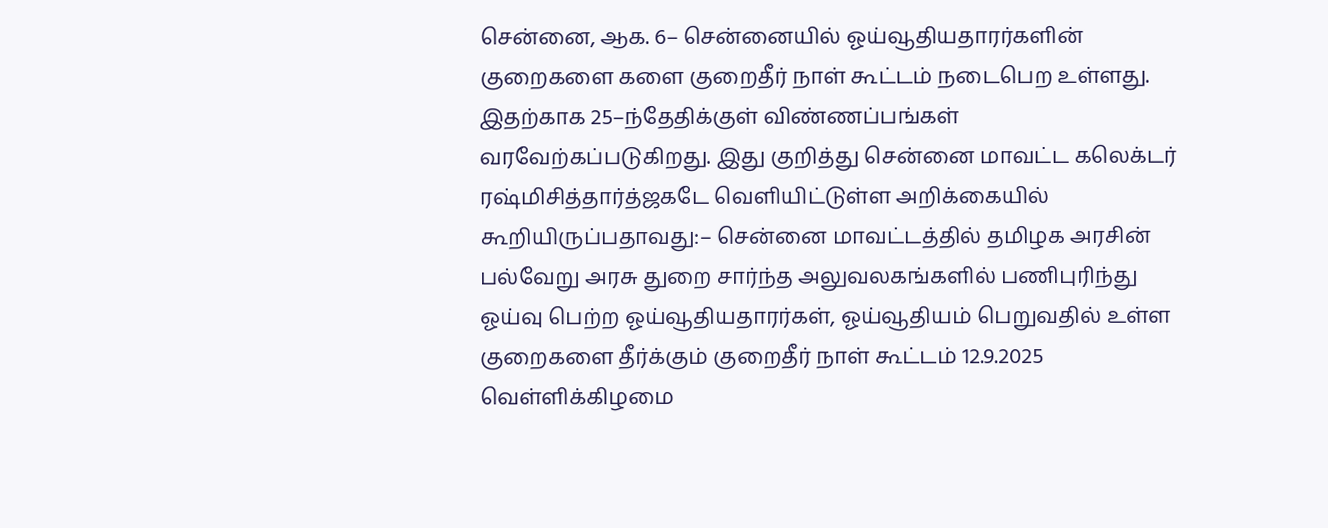சென்னை, ஆக. 6– சென்னையில் ஓய்வூதியதாரர்களின் குறைகளை களை குறைதீர் நாள் கூட்டம் நடைபெற உள்ளது. இதற்காக 25–ந்தேதிக்குள் விண்ணப்பங்கள் வரவேற்கப்படுகிறது. இது குறித்து சென்னை மாவட்ட கலெக்டர் ரஷ்மிசித்தார்த்ஜகடே வெளியிட்டுள்ள அறிக்கையில் கூறியிருப்பதாவது:– சென்னை மாவட்டத்தில் தமிழக அரசின் பல்வேறு அரசு துறை சார்ந்த அலுவலகங்களில் பணிபுரிந்து ஓய்வு பெற்ற ஓய்வூதியதாரர்கள், ஓய்வூதியம் பெறுவதில் உள்ள குறைகளை தீர்க்கும் குறைதீர் நாள் கூட்டம் 12.9.2025 வெள்ளிக்கிழமை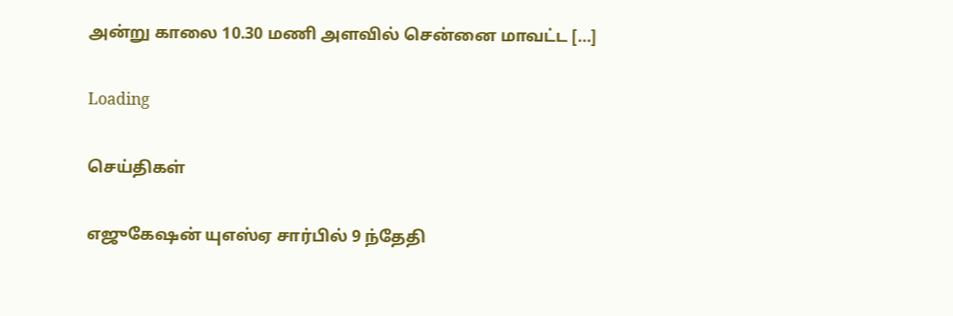அன்று காலை 10.30 மணி அளவில் சென்னை மாவட்ட […]

Loading

செய்திகள்

எஜுகேஷன் யுஎஸ்ஏ சார்பில் 9 ந்தேதி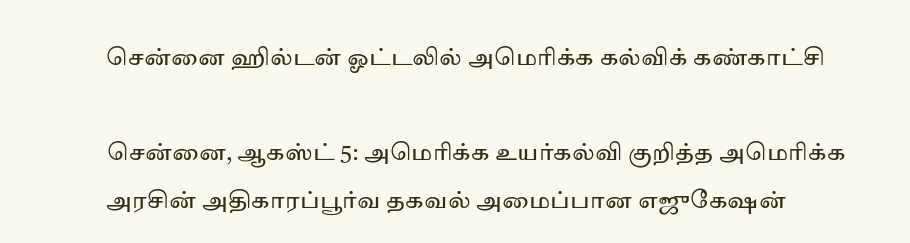சென்னை ஹில்டன் ஓட்டலில் அமெரிக்க கல்விக் கண்காட்சி

சென்னை, ஆகஸ்ட் 5: அமெரிக்க உயர்கல்வி குறித்த அமெரிக்க அரசின் அதிகாரப்பூர்வ தகவல் அமைப்பான‌ எஜுகேஷன்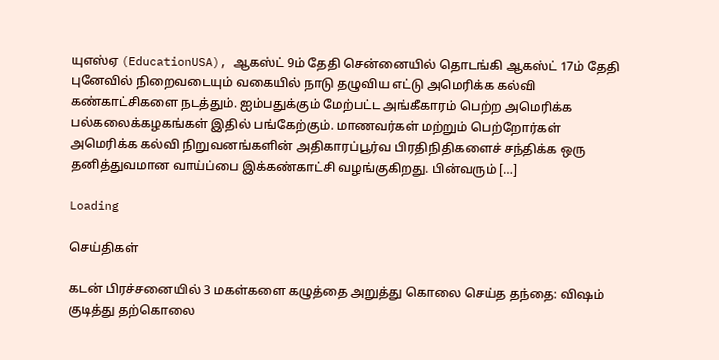யுஎஸ்ஏ (EducationUSA), ஆகஸ்ட் 9ம் தேதி சென்னையில் தொடங்கி ஆகஸ்ட் 17ம் தேதி புனேவில் நிறைவடையும் வகையில் நாடு தழுவிய எட்டு அமெரிக்க கல்வி கண்காட்சிகளை நடத்தும். ஐம்பதுக்கும் மேற்பட்ட அங்கீகாரம் பெற்ற அமெரிக்க பல்கலைக்கழகங்கள் இதில் பங்கேற்கும். மாணவர்கள் மற்றும் பெற்றோர்கள் அமெரிக்க கல்வி நிறுவனங்களின் அதிகாரப்பூர்வ பிரதிநிதிகளைச் சந்திக்க ஒரு தனித்துவமான வாய்ப்பை இக்கண்காட்சி வழங்குகிறது. பின்வரும் […]

Loading

செய்திகள்

கடன் பிரச்சனையில் 3 மகள்களை கழுத்தை அறுத்து கொலை செய்த தந்தை: விஷம் குடித்து தற்கொலை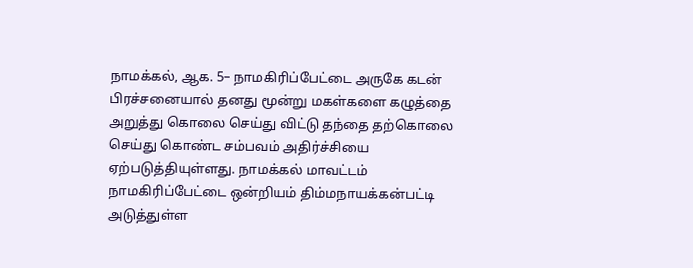நாமக்கல், ஆக. 5– நாமகிரிப்பேட்டை அருகே கடன் பிரச்சனையால் தனது மூன்று மகள்களை கழுத்தை அறுத்து கொலை செய்து விட்டு தந்தை தற்கொலை செய்து கொண்ட சம்பவம் அதிர்ச்சியை ஏற்படுத்தியுள்ளது. நாமக்கல் மாவட்டம் நாமகிரிப்பேட்டை ஒன்றியம் திம்மநாயக்கன்பட்டி அடுத்துள்ள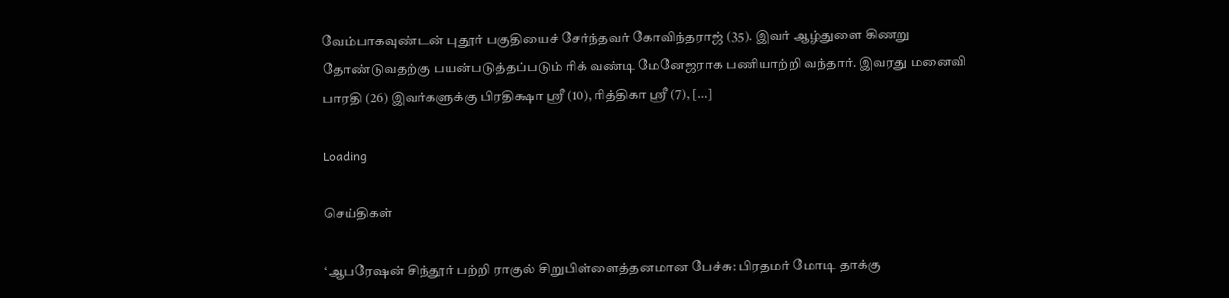வேம்பாகவுண்டன் புதூர் பகுதியைச் சேர்ந்தவர் கோவிந்தராஜ் (35). இவர் ஆழ்துளை கிணறு தோண்டுவதற்கு பயன்படுத்தப்படும் ரிக் வண்டி மேனேஜராக பணியாற்றி வந்தார். இவரது மனைவி பாரதி (26) இவர்களுக்கு பிரதிக்ஷா ஸ்ரீ (10), ரித்திகா ஸ்ரீ (7), […]

Loading

செய்திகள்

‘ஆபரேஷன் சிந்தூர் பற்றி ராகுல் சிறுபிள்ளைத்தனமான பேச்சு: பிரதமர் மோடி தாக்கு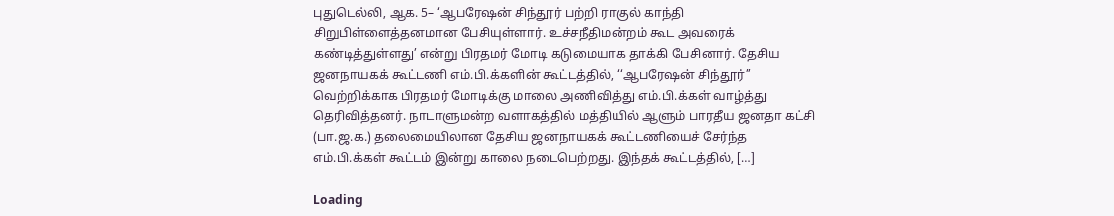புதுடெல்லி, ஆக. 5– ‘ஆபரேஷன் சிந்தூர் பற்றி ராகுல் காந்தி சிறுபிள்ளைத்தனமான பேசியுள்ளார். உச்சநீதிமன்றம் கூட அவரைக் கண்டித்துள்ளது’ என்று பிரதமர் மோடி கடுமையாக தாக்கி பேசினார். தேசிய ஜனநாயகக் கூட்டணி எம்.பி.க்களின் கூட்டத்தில், ‘‘ஆபரேஷன் சிந்தூர்’’ வெற்றிக்காக பிரதமர் மோடிக்கு மாலை அணிவித்து எம்.பி.க்கள் வாழ்த்து தெரிவித்தனர். நாடாளுமன்ற வளாகத்தில் மத்தியில் ஆளும் பாரதீய ஜனதா கட்சி (பா.ஜ.க.) தலைமையிலான தேசிய ஜனநாயகக் கூட்டணியைச் சேர்ந்த எம்.பி.க்கள் கூட்டம் இன்று காலை நடைபெற்றது. இந்தக் கூட்டத்தில், […]

Loading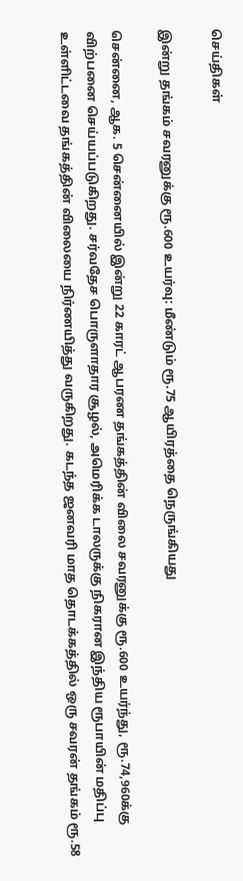செய்திகள்

இன்று தங்கம் சவரனுக்கு ரூ.600 உயர்வு: மீண்டும் ரூ.75 ஆயிரத்தை நெருங்கியது

சென்னை, ஆக. 5 சென்னையில் இன்று 22 காரட் ஆபரண தங்கத்தின் விலை சவரனுக்கு ரூ.600 உயர்ந்து, ரூ.74,960க்கு விற்பனை செய்யப்படுகிறது. சர்வதேச பொருளாதார சூழல், அமெரிக்க டாலருக்கு நிகரான இந்திய ரூபாயின் மதிப்பு உள்ளிட்டவை தங்கத்தின் விலையை நிர்ணயித்து வருகிறது. கடந்த ஜனவரி மாத தொடக்கத்தில் ஒரு சவரன் தங்கம் ரூ.58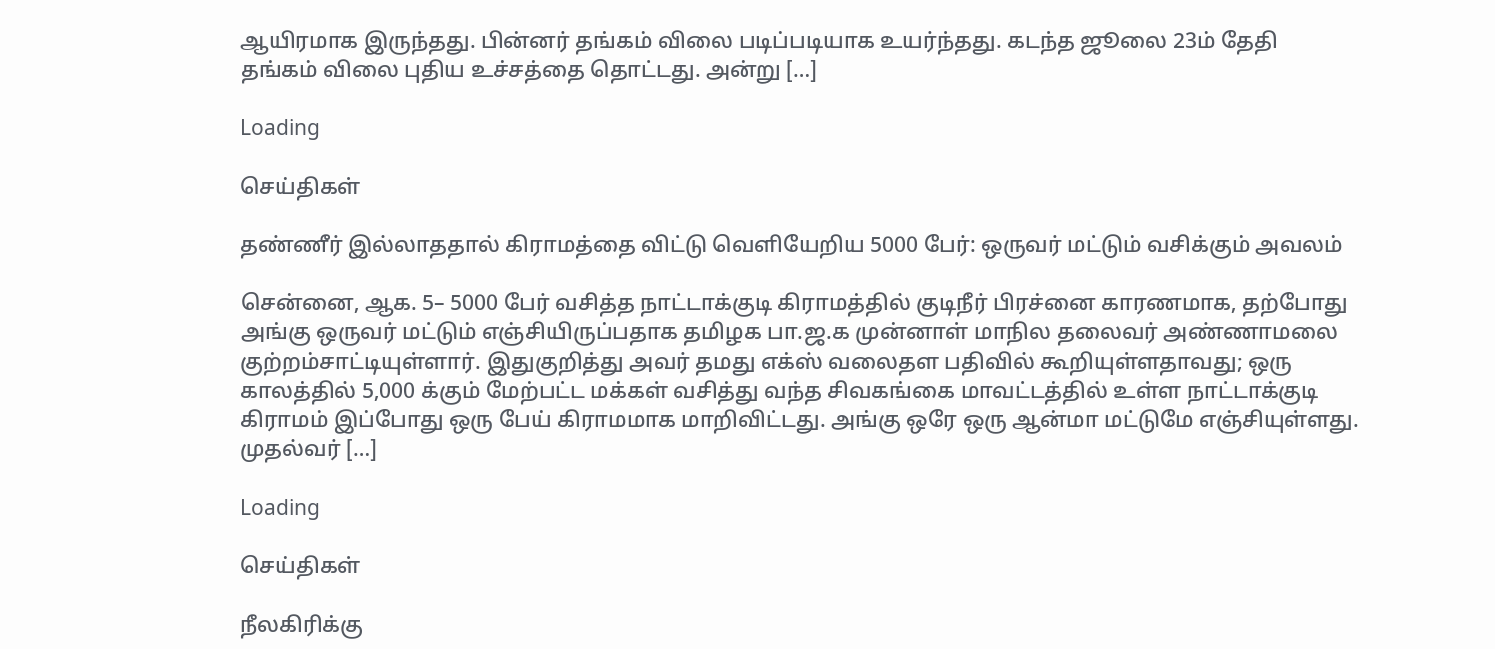ஆயிரமாக இருந்தது. பின்னர் தங்கம் விலை படிப்படியாக உயர்ந்தது. கடந்த ஜூலை 23ம் தேதி தங்கம் விலை புதிய உச்சத்தை தொட்டது. அன்று […]

Loading

செய்திகள்

தண்ணீர் இல்லாததால் கிராமத்தை விட்டு வெளியேறிய 5000 பேர்: ஒருவர் மட்டும் வசிக்கும் அவலம்

சென்னை, ஆக. 5– 5000 பேர் வசித்த நாட்டாக்குடி கிராமத்தில் குடிநீர் பிரச்னை காரணமாக, தற்போது அங்கு ஒருவர் மட்டும் எஞ்சியிருப்பதாக தமிழக பா.ஜ.க முன்னாள் மாநில தலைவர் அண்ணாமலை குற்றம்சாட்டியுள்ளார். இதுகுறித்து அவர் தமது எக்ஸ் வலைதள பதிவில் கூறியுள்ளதாவது; ஒரு காலத்தில் 5,000 க்கும் மேற்பட்ட மக்கள் வசித்து வந்த சிவகங்கை மாவட்டத்தில் உள்ள நாட்டாக்குடி கிராமம் இப்போது ஒரு பேய் கிராமமாக மாறிவிட்டது. அங்கு ஒரே ஒரு ஆன்மா மட்டுமே எஞ்சியுள்ளது. முதல்வர் […]

Loading

செய்திகள்

நீலகிரிக்கு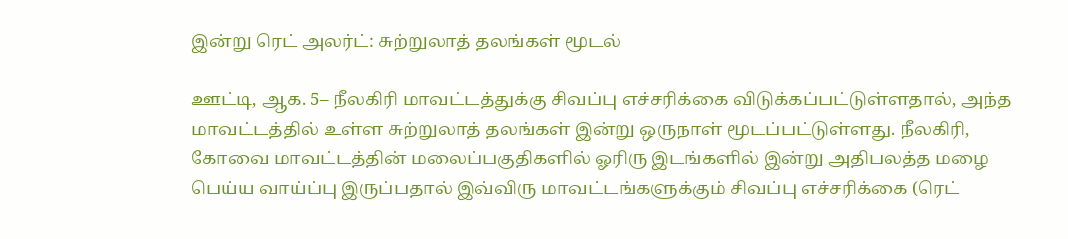இன்று ரெட் அலர்ட்: சுற்றுலாத் தலங்கள் மூடல்

ஊட்டி, ஆக. 5– நீலகிரி மாவட்டத்துக்கு சிவப்பு எச்சரிக்கை விடுக்கப்பட்டுள்ளதால், அந்த மாவட்டத்தில் உள்ள சுற்றுலாத் தலங்கள் இன்று ஒருநாள் மூடப்பட்டுள்ளது. நீலகிரி, கோவை மாவட்டத்தின் மலைப்பகுதிகளில் ஓரிரு இடங்களில் இன்று அதிபலத்த மழை பெய்ய வாய்ப்பு இருப்பதால் இவ்விரு மாவட்டங்களுக்கும் சிவப்பு எச்சரிக்கை (ரெட்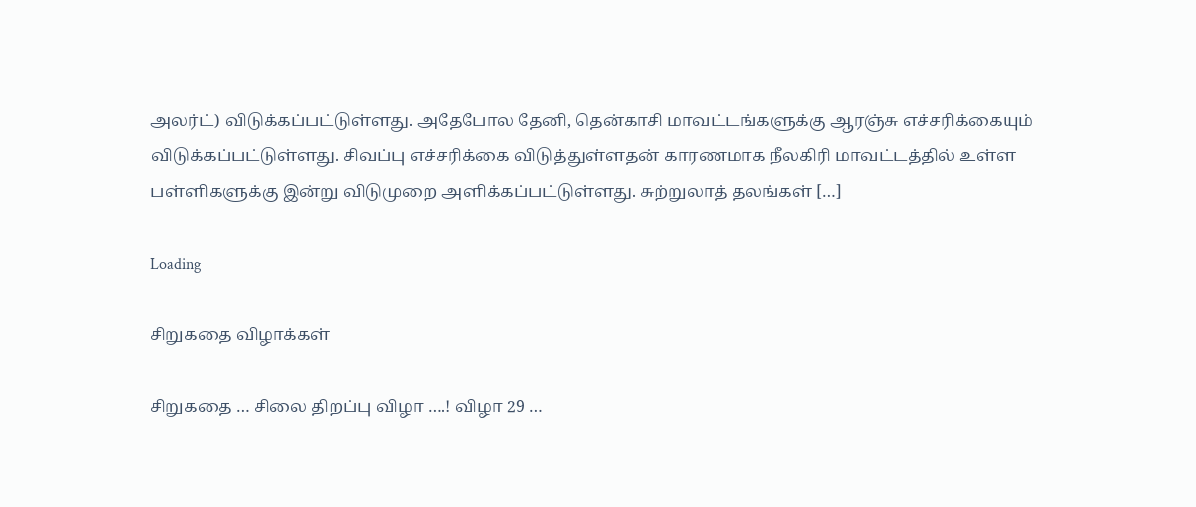அலர்ட்) விடுக்கப்பட்டுள்ளது. அதேபோல தேனி, தென்காசி மாவட்டங்களுக்கு ஆரஞ்சு எச்சரிக்கையும் விடுக்கப்பட்டுள்ளது. சிவப்பு எச்சரிக்கை விடுத்துள்ளதன் காரணமாக நீலகிரி மாவட்டத்தில் உள்ள பள்ளிகளுக்கு இன்று விடுமுறை அளிக்கப்பட்டுள்ளது. சுற்றுலாத் தலங்கள் […]

Loading

சிறுகதை விழாக்கள்

சிறுகதை … சிலை திறப்பு விழா ….! விழா 29 …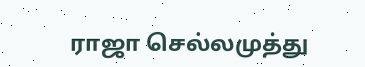ராஜா செல்லமுத்து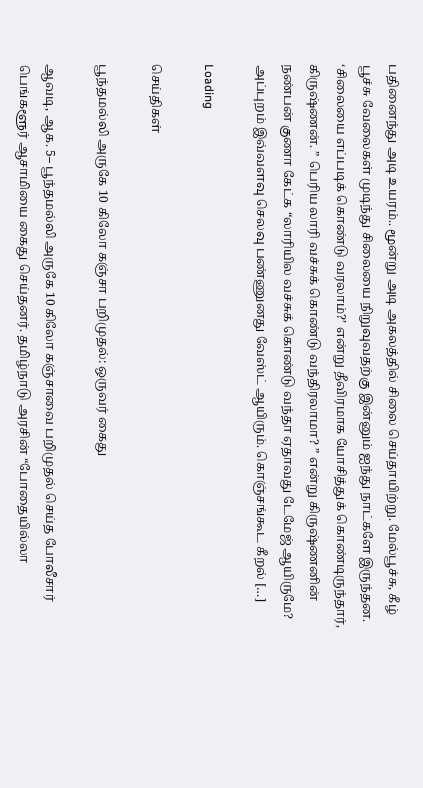பதினைந்து அடி உயரம்.. மூன்று அடி அகலத்தில் சிலை செய்தாயிற்று. மேல்பூச்சு, கீழ் பூச்சு வேலைகள் முடிந்து சிலையை நிறுவுவதற்கு இன்னும் ஐந்து நாட்களே இருந்தன. ‘சிலையை எப்படிக் கொண்டு வரலாம்?’ என்று தீவிரமாக யோசித்துக் கொண்டிருந்தார், கிருஷ்ணன். ” பெரிய லாரி வச்சுக் கொண்டு வந்திரலாமா? ” என்று கிருஷ்ணனின் நண்பன் குணா கேட்க “லாரியில வச்சுக் கொண்டு வந்தா ஏதாவது டேமேஜ் ஆயிருமே? அப்புறம் இவ்வளவு செலவு பண்ணுனது வேஸ்ட் ஆயிரும். கொஞ்சங்கூட கீறல் […]

Loading

செய்திகள்

பூந்தமல்லி அருகே 10 கிலோ கஞ்சா பறிமுதல்: ஒருவர் கைது

ஆவடி, ஆக. 5– பூந்தமல்லி அருகே 10 கிலோ கஞ்சாவை பறிமுதல் செய்த போலீசார் பெங்களூர் ஆசாமியை கைது செய்தனர். தமிழ்நாடு அரசின் “போதையில்லா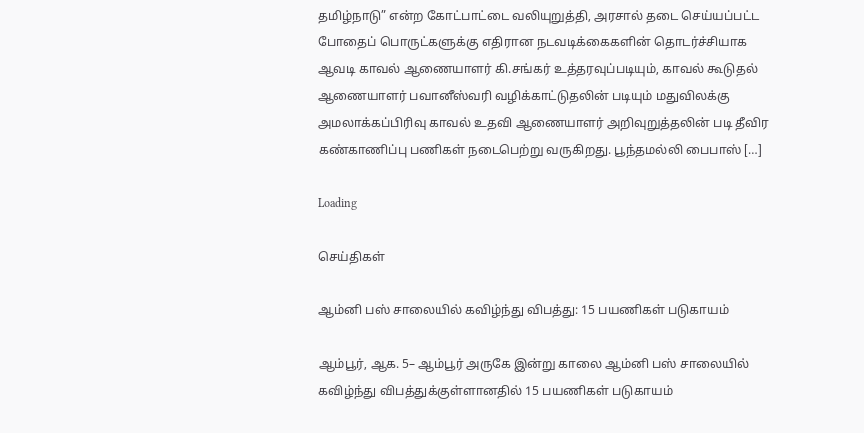தமிழ்நாடு” என்ற கோட்பாட்டை வலியுறுத்தி, அரசால் தடை செய்யப்பட்ட போதைப் பொருட்களுக்கு எதிரான நடவடிக்கைகளின் தொடர்ச்சியாக ஆவடி காவல் ஆணையாளர் கி.சங்கர் உத்தரவுப்படியும், காவல் கூடுதல் ஆணையாளர் பவானீஸ்வரி வழிக்காட்டுதலின் படியும் மதுவிலக்கு அமலாக்கப்பிரிவு காவல் உதவி ஆணையாளர் அறிவுறுத்தலின் படி தீவிர கண்காணிப்பு பணிகள் நடைபெற்று வருகிறது. பூந்தமல்லி பைபாஸ் […]

Loading

செய்திகள்

ஆம்னி பஸ் சாலையில் கவிழ்ந்து விபத்து: 15 பயணிகள் படுகாயம்

ஆம்பூர், ஆக. 5– ஆம்பூர் அருகே இன்று காலை ஆம்னி பஸ் சாலையில் கவிழ்ந்து விபத்துக்குள்ளானதில் 15 பயணிகள் படுகாயம்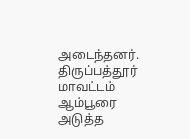அடைந்தனர். திருப்பத்தூர் மாவட்டம் ஆம்பூரை அடுத்த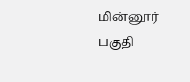மின்னூர் பகுதி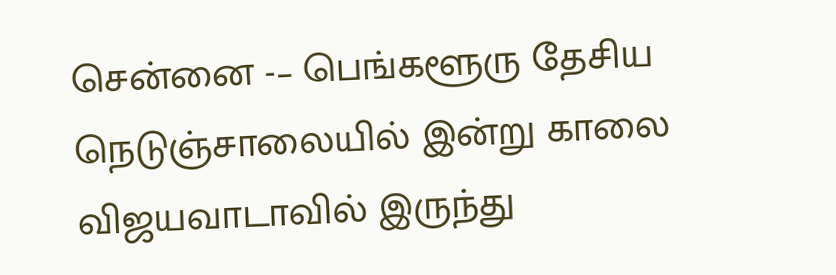சென்னை -– பெங்களூரு தேசிய நெடுஞ்சாலையில் இன்று காலை விஜயவாடாவில் இருந்து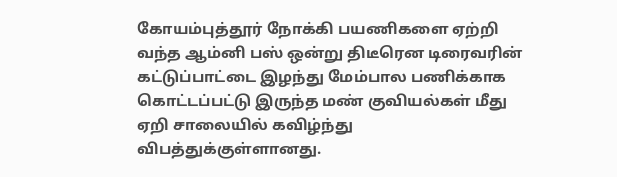கோயம்புத்தூர் நோக்கி பயணிகளை ஏற்றி வந்த ஆம்னி பஸ் ஒன்று திடீரென டிரைவரின் கட்டுப்பாட்டை இழந்து மேம்பால பணிக்காக கொட்டப்பட்டு இருந்த மண் குவியல்கள் மீது ஏறி சாலையில் கவிழ்ந்து விபத்துக்குள்ளானது.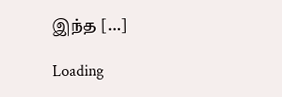இந்த […]

Loading